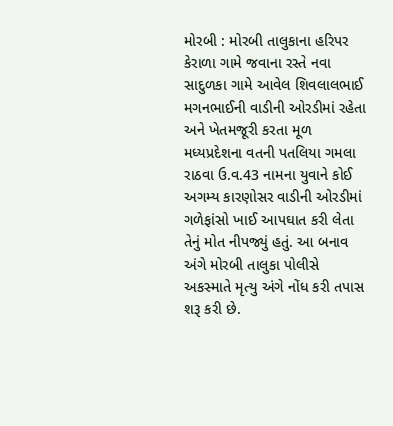મોરબી : મોરબી તાલુકાના હરિપર કેરાળા ગામે જવાના રસ્તે નવા સાદુળકા ગામે આવેલ શિવલાલભાઈ મગનભાઈની વાડીની ઓરડીમાં રહેતા અને ખેતમજૂરી કરતા મૂળ મધ્યપ્રદેશના વતની પતલિયા ગમલા રાઠવા ઉ.વ.43 નામના યુવાને કોઈ અગમ્ય કારણોસર વાડીની ઓરડીમાં ગળેફાંસો ખાઈ આપઘાત કરી લેતા તેનું મોત નીપજ્યું હતું. આ બનાવ અંગે મોરબી તાલુકા પોલીસે અકસ્માતે મૃત્યુ અંગે નોંધ કરી તપાસ શરૂ કરી છે.